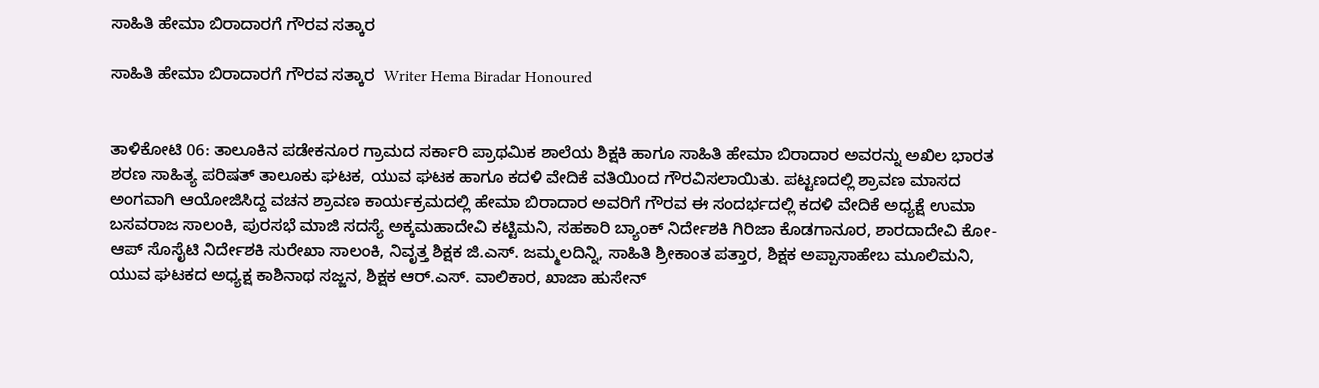ಸಾಹಿತಿ ಹೇಮಾ ಬಿರಾದಾರಗೆ ಗೌರವ ಸತ್ಕಾರ

ಸಾಹಿತಿ ಹೇಮಾ ಬಿರಾದಾರಗೆ ಗೌರವ ಸತ್ಕಾರ  Writer Hema Biradar Honoured


ತಾಳಿಕೋಟಿ 06: ತಾಲೂಕಿನ ಪಡೇಕನೂರ ಗ್ರಾಮದ ಸರ್ಕಾರಿ ಪ್ರಾಥಮಿಕ ಶಾಲೆಯ ಶಿಕ್ಷಕಿ ಹಾಗೂ ಸಾಹಿತಿ ಹೇಮಾ ಬಿರಾದಾರ ಅವರನ್ನು ಅಖಿಲ ಭಾರತ ಶರಣ ಸಾಹಿತ್ಯ ಪರಿಷತ್ ತಾಲೂಕು ಘಟಕ, ಯುವ ಘಟಕ ಹಾಗೂ ಕದಳಿ ವೇದಿಕೆ ವತಿಯಿಂದ ಗೌರವಿಸಲಾಯಿತು. ಪಟ್ಟಣದಲ್ಲಿ ಶ್ರಾವಣ ಮಾಸದ ಅಂಗವಾಗಿ ಆಯೋಜಿಸಿದ್ದ ವಚನ ಶ್ರಾವಣ ಕಾರ್ಯಕ್ರಮದಲ್ಲಿ ಹೇಮಾ ಬಿರಾದಾರ ಅವರಿಗೆ ಗೌರವ ಈ ಸಂದರ್ಭದಲ್ಲಿ ಕದಳಿ ವೇದಿಕೆ ಅಧ್ಯಕ್ಷೆ ಉಮಾ ಬಸವರಾಜ ಸಾಲಂಕಿ, ಪುರಸಭೆ ಮಾಜಿ ಸದಸ್ಯೆ ಅಕ್ಕಮಹಾದೇವಿ ಕಟ್ಟಿಮನಿ, ಸಹಕಾರಿ ಬ್ಯಾಂಕ್ ನಿರ್ದೇಶಕಿ ಗಿರಿಜಾ ಕೊಡಗಾನೂರ, ಶಾರದಾದೇವಿ ಕೋ-ಆಪ್ ಸೊಸೈಟಿ ನಿರ್ದೇಶಕಿ ಸುರೇಖಾ ಸಾಲಂಕಿ, ನಿವೃತ್ತ ಶಿಕ್ಷಕ ಜಿ.ಎಸ್‌. ಜಮ್ಮಲದಿನ್ನಿ, ಸಾಹಿತಿ ಶ್ರೀಕಾಂತ ಪತ್ತಾರ, ಶಿಕ್ಷಕ ಅಪ್ಪಾಸಾಹೇಬ ಮೂಲಿಮನಿ, ಯುವ ಘಟಕದ ಅಧ್ಯಕ್ಷ ಕಾಶಿನಾಥ ಸಜ್ಜನ, ಶಿಕ್ಷಕ ಆರ್‌.ಎಸ್‌. ವಾಲಿಕಾರ, ಖಾಜಾ ಹುಸೇನ್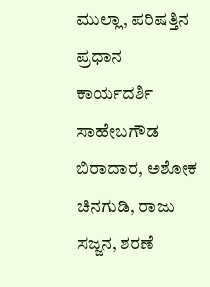ಮುಲ್ಲಾ, ಪರಿಷತ್ತಿನ ಪ್ರಧಾನ ಕಾರ್ಯದರ್ಶಿ ಸಾಹೇಬಗೌಡ ಬಿರಾದಾರ, ಅಶೋಕ ಚಿನಗುಡಿ, ರಾಜು ಸಜ್ಜನ, ಶರಣೆ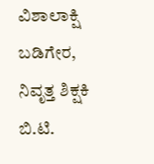ವಿಶಾಲಾಕ್ಷಿ ಬಡಿಗೇರ, ನಿವೃತ್ತ ಶಿಕ್ಷಕಿ ಬಿ.ಟಿ.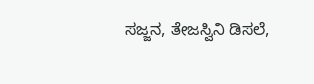ಸಜ್ಜನ, ತೇಜಸ್ವಿನಿ ಡಿಸಲೆ,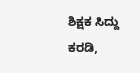ಶಿಕ್ಷಕ ಸಿದ್ದು ಕರಡಿ,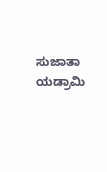ಸುಜಾತಾ ಯಡ್ರಾಮಿ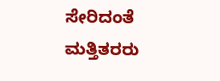ಸೇರಿದಂತೆ ಮತ್ತಿತರರು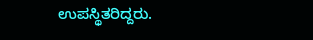ಉಪಸ್ಥಿತರಿದ್ದರು.